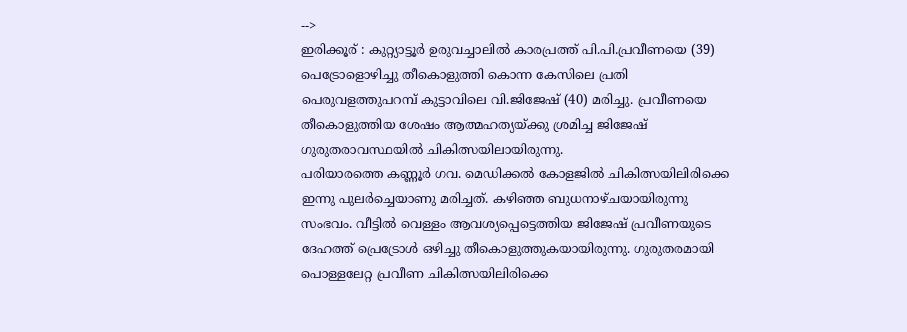-->
ഇരിക്കൂര് : കുറ്റ്യാട്ടൂർ ഉരുവച്ചാലിൽ കാരപ്രത്ത് പി.പി.പ്രവീണയെ (39) പെട്രോളൊഴിച്ചു തീകൊളുത്തി കൊന്ന കേസിലെ പ്രതി പെരുവളത്തുപറമ്പ് കുട്ടാവിലെ വി.ജിജേഷ് (40) മരിച്ചു. പ്രവീണയെ തീകൊളുത്തിയ ശേഷം ആത്മഹത്യയ്ക്കു ശ്രമിച്ച ജിജേഷ് ഗുരുതരാവസ്ഥയിൽ ചികിത്സയിലായിരുന്നു.
പരിയാരത്തെ കണ്ണൂർ ഗവ. മെഡിക്കൽ കോളജിൽ ചികിത്സയിലിരിക്കെ ഇന്നു പുലർച്ചെയാണു മരിച്ചത്. കഴിഞ്ഞ ബുധനാഴ്ചയായിരുന്നു സംഭവം. വീട്ടിൽ വെള്ളം ആവശ്യപ്പെട്ടെത്തിയ ജിജേഷ് പ്രവീണയുടെ ദേഹത്ത് പ്രെട്രോൾ ഒഴിച്ചു തീകൊളുത്തുകയായിരുന്നു. ഗുരുതരമായി പൊള്ളലേറ്റ പ്രവീണ ചികിത്സയിലിരിക്കെ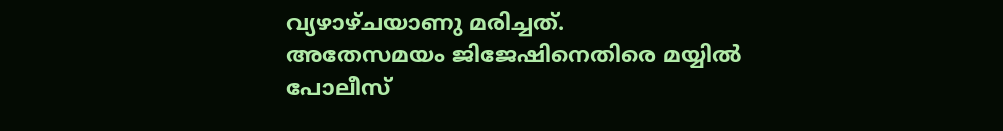വ്യഴാഴ്ചയാണു മരിച്ചത്.
അതേസമയം ജിജേഷിനെതിരെ മയ്യിൽ പോലീസ്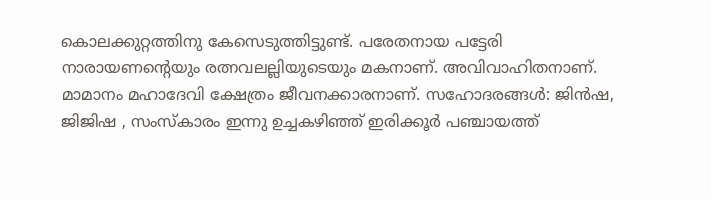കൊലക്കുറ്റത്തിനു കേസെടുത്തിട്ടുണ്ട്. പരേതനായ പട്ടേരി നാരായണന്റെയും രത്നവലല്ലിയുടെയും മകനാണ്. അവിവാഹിതനാണ്. മാമാനം മഹാദേവി ക്ഷേത്രം ജീവനക്കാരനാണ്. സഹോദരങ്ങൾ: ജിൻഷ, ജിജിഷ , സംസ്കാരം ഇന്നു ഉച്ചകഴിഞ്ഞ് ഇരിക്കൂർ പഞ്ചായത്ത്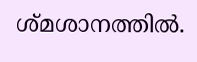ശ്മശാനത്തിൽ.